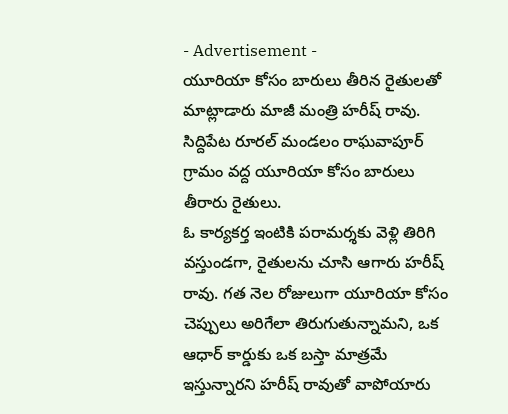- Advertisement -
యూరియా కోసం బారులు తీరిన రైతులతో మాట్లాడారు మాజీ మంత్రి హరీష్ రావు. సిద్దిపేట రూరల్ మండలం రాఘవాపూర్ గ్రామం వద్ద యూరియా కోసం బారులు తీరారు రైతులు.
ఓ కార్యకర్త ఇంటికి పరామర్శకు వెళ్లి తిరిగి వస్తుండగా, రైతులను చూసి ఆగారు హరీష్ రావు. గత నెల రోజులుగా యూరియా కోసం చెప్పులు అరిగేలా తిరుగుతున్నామని, ఒక ఆధార్ కార్డుకు ఒక బస్తా మాత్రమే ఇస్తున్నారని హరీష్ రావుతో వాపోయారు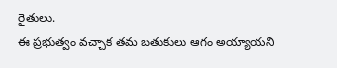రైతులు.
ఈ ప్రభుత్వం వచ్చాక తమ బతుకులు ఆగం అయ్యాయని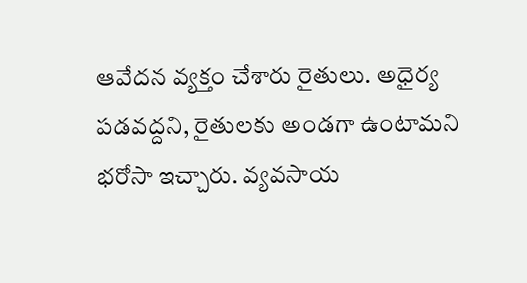ఆవేదన వ్యక్తం చేశారు రైతులు. అధైర్య పడవద్దని, రైతులకు అండగా ఉంటామని భరోసా ఇచ్చారు. వ్యవసాయ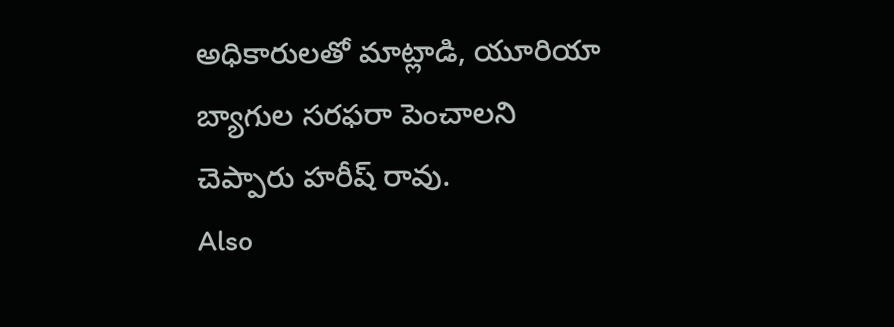అధికారులతో మాట్లాడి, యూరియా బ్యాగుల సరఫరా పెంచాలని చెప్పారు హరీష్ రావు.
Also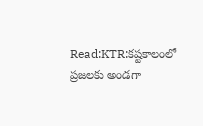Read:KTR:కష్టకాలంలో ప్రజలకు అండగా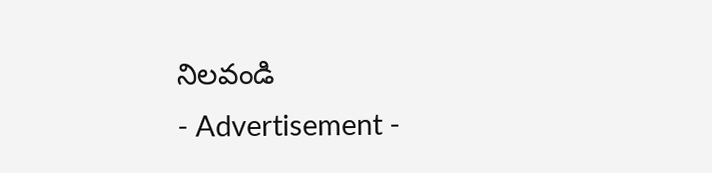నిలవండి
- Advertisement -